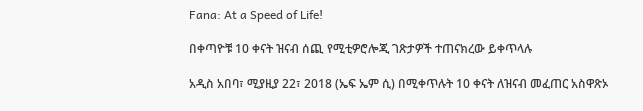Fana: At a Speed of Life!

በቀጣዮቹ 10 ቀናት ዝናብ ሰጪ የሚቲዎሮሎጂ ገጽታዎች ተጠናክረው ይቀጥላሉ

አዲስ አበባ፣ ሚያዚያ 22፣ 2018 (ኤፍ ኤም ሲ) በሚቀጥሉት 10 ቀናት ለዝናብ መፈጠር አስዋጽኦ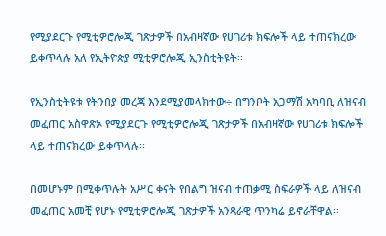የሚያደርጉ የሚቲዎሮሎጂ ገጽታዎች በአብዛኛው የሀገሪቱ ክፍሎች ላይ ተጠናክረው ይቀጥላሉ አለ የኢትዮጵያ ሚቲዎሮሎጂ ኢንስቲትዩት፡፡

የኢንስቲትዩቱ የትንበያ መረጃ እንደሚያመላክተው÷ በግንቦት አጋማሽ አካባቢ ለዝናብ መፈጠር አስዋጽኦ የሚያደርጉ የሚቲዎሮሎጂ ገጽታዎች በአብዛኛው የሀገሪቱ ክፍሎች ላይ ተጠናክረው ይቀጥላሉ፡፡

በመሆኑም በሚቀጥሉት አሥር ቀናት የበልግ ዝናብ ተጠቃሚ ስፍራዎች ላይ ለዝናብ መፈጠር አመቺ የሆኑ የሚቲዎሮሎጂ ገጽታዎች አንጻራዊ ጥንካሬ ይኖራቸዋል፡፡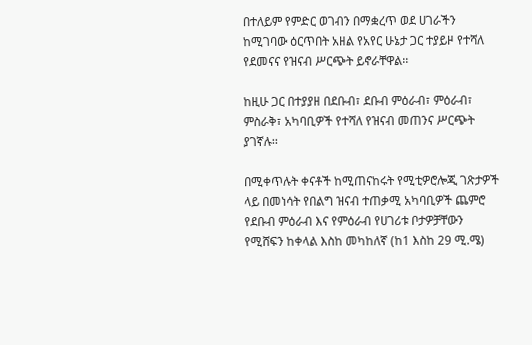በተለይም የምድር ወገብን በማቋረጥ ወደ ሀገራችን ከሚገባው ዕርጥበት አዘል የአየር ሁኔታ ጋር ተያይዞ የተሻለ የደመናና የዝናብ ሥርጭት ይኖራቸዋል፡፡

ከዚሁ ጋር በተያያዘ በደቡብ፣ ደቡብ ምዕራብ፣ ምዕራብ፣ ምስራቅ፣ አካባቢዎች የተሻለ የዝናብ መጠንና ሥርጭት ያገኛሉ፡፡

በሚቀጥሉት ቀናቶች ከሚጠናከሩት የሚቲዎሮሎጂ ገጽታዎች ላይ በመነሳት የበልግ ዝናብ ተጠቃሚ አካባቢዎች ጨምሮ የደቡብ ምዕራብ እና የምዕራብ የሀገሪቱ ቦታዎቻቸውን የሚሸፍን ከቀላል እስከ መካከለኛ (ከ1 እስከ 29 ሚ.ሜ)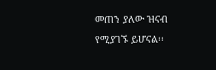መጠን ያለው ዝናብ የሚያገኙ ይሆናል፡፡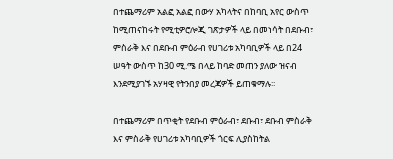በተጨማሪም አልፎ አልፎ በውሃ አካላትና በከባቢ አየር ውስጥ ከሚጠናከሩት የሚቲዎሮሎጂ ገጽታዎች ላይ በመነሳት በደቡብ፣ ምስራቅ እና በደቡብ ምዕራብ የሀገሪቱ አካባቢዎች ላይ በ24 ሠዓት ውስጥ ከ30 ሚ.ሜ በላይ ከባድ መጠን ያለው ዝናብ እንደሚያገኙ አሃዛዊ የትንበያ መረጃዎች ይጠቁማሉ፡፡

በተጨማሪም በጥቂት የደቡብ ምዕራብ፣ ደቡብ፣ ደቡብ ምስራቅ እና ምስራቅ የሀገሪቱ አካባቢዎች ጎርፍ ሊያስከትል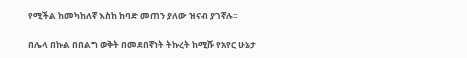የሚችል ከመካከለኛ እስከ ከባድ መጠን ያለው ዝናብ ያገኛሉ፡፡

በሌላ በኩል በበልግ ወቅት በመደበኛነት ትኩረት ከሚሹ የአየር ሁኔታ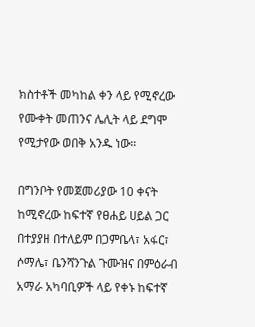ክስተቶች መካከል ቀን ላይ የሚኖረው የሙቀት መጠንና ሌሊት ላይ ደግሞ የሚታየው ወበቅ አንዱ ነው።

በግንቦት የመጀመሪያው 10 ቀናት ከሚኖረው ከፍተኛ የፀሐይ ሀይል ጋር በተያያዘ በተለይም በጋምቤላ፣ አፋር፣ ሶማሌ፣ ቤንሻንጉል ጉሙዝና በምዕራብ አማራ አካባቢዎች ላይ የቀኑ ከፍተኛ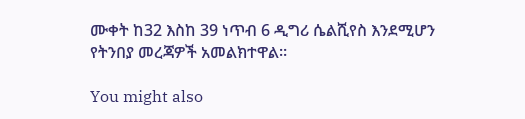ሙቀት ከ32 እስከ 39 ነጥብ 6 ዲግሪ ሴልሺየስ እንደሚሆን የትንበያ መረጃዎች አመልክተዋል።

You might also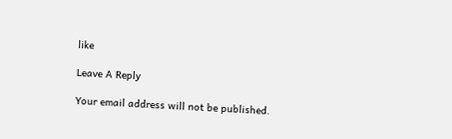like

Leave A Reply

Your email address will not be published.